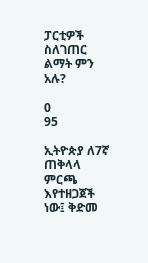ፓርቲዎች ስለገጠር ልማት ምን አሉ?

0
95

ኢትዮጵያ ለ7ኛ ጠቅላላ ምርጫ እየተዘጋጀች ነው፤ ቅድመ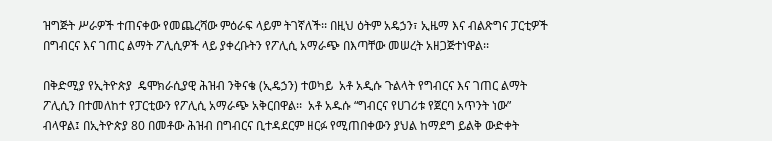ዝግጅት ሥራዎች ተጠናቀው የመጨረሻው ምዕራፍ ላይም ትገኛለች፡፡ በዚህ ዕትም አዴኃን፣ ኢዜማ እና ብልጽግና ፓርቲዎች በግብርና እና ገጠር ልማት ፖሊሲዎች ላይ ያቀረቡትን የፖሊሲ አማራጭ በእጣቸው መሠረት አዘጋጅተነዋል፡፡

በቅድሚያ የኢትዮጵያ  ዴሞክራሲያዊ ሕዝብ ንቅናቄ (ኢዴኃን) ተወካይ  አቶ አዲሱ ጉልላት የግብርና እና ገጠር ልማት  ፖሊሲን በተመለከተ የፓርቲውን የፖሊሲ አማራጭ አቅርበዋል፡፡  አቶ አዱሱ “ግብርና የሀገሪቱ የጀርባ አጥንት ነው” ብላዋል፤ በኢትዮጵያ 80 በመቶው ሕዝብ በግብርና ቢተዳደርም ዘርፉ የሚጠበቀውን ያህል ከማደግ ይልቅ ውድቀት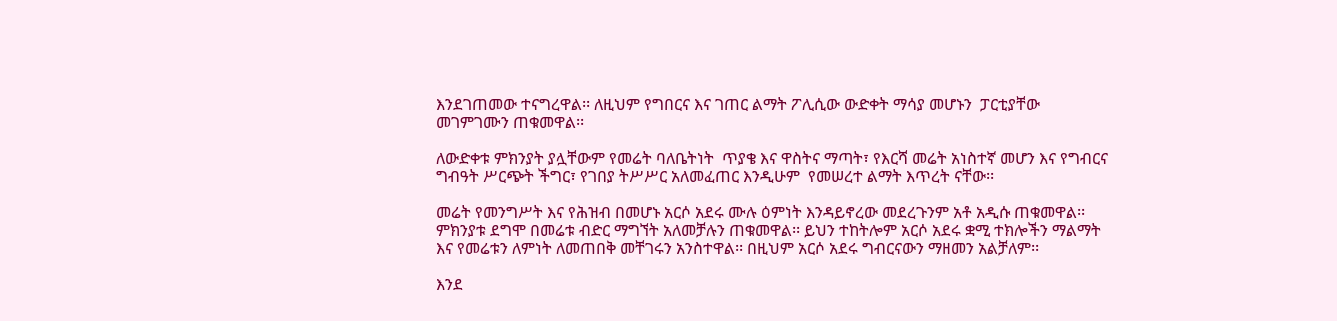እንደገጠመው ተናግረዋል፡፡ ለዚህም የግበርና እና ገጠር ልማት ፖሊሲው ውድቀት ማሳያ መሆኑን  ፓርቲያቸው  መገምገሙን ጠቁመዋል፡፡

ለውድቀቱ ምክንያት ያሏቸውም የመሬት ባለቤትነት  ጥያቄ እና ዋስትና ማጣት፣ የእርሻ መሬት አነስተኛ መሆን እና የግብርና ግብዓት ሥርጭት ችግር፣ የገበያ ትሥሥር አለመፈጠር እንዲሁም  የመሠረተ ልማት እጥረት ናቸው፡፡

መሬት የመንግሥት እና የሕዝብ በመሆኑ አርሶ አደሩ ሙሉ ዕምነት እንዳይኖረው መደረጉንም አቶ አዲሱ ጠቁመዋል፡፡ ምክንያቱ ደግሞ በመሬቱ ብድር ማግኘት አለመቻሉን ጠቁመዋል፡፡ ይህን ተከትሎም አርሶ አደሩ ቋሚ ተክሎችን ማልማት እና የመሬቱን ለምነት ለመጠበቅ መቸገሩን አንስተዋል፡፡ በዚህም አርሶ አደሩ ግብርናውን ማዘመን አልቻለም፡፡

እንደ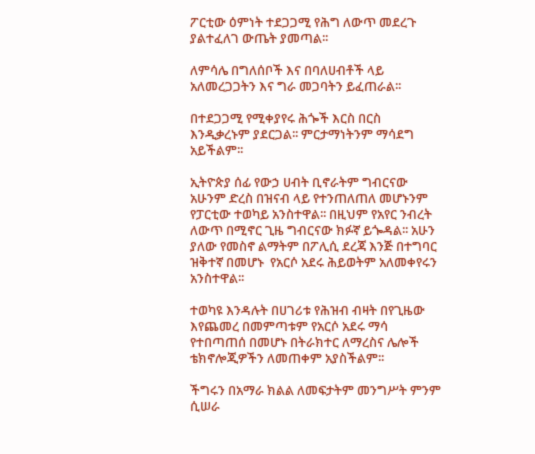ፖርቲው ዕምነት ተደጋጋሚ የሕግ ለውጥ መደረጉ ያልተፈለገ ውጤት ያመጣል፡፡

ለምሳሌ በግለሰቦች እና በባለሀብቶች ላይ አለመረጋጋትን እና ግራ መጋባትን ይፈጠራል፡፡

በተደጋጋሚ የሚቀያየሩ ሕጐች እርስ በርስ እንዲቃረኑም ያደርጋል፡፡ ምርታማነትንም ማሳደግ አይችልም፡፡

ኢትዮጵያ ሰፊ የውኃ ሀብት ቢኖራትም ግብርናው አሁንም ድረስ በዝናብ ላይ የተንጠለጠለ መሆኑንም የፓርቲው ተወካይ አንስተዋል፡፡ በዚህም የአየር ንብረት ለውጥ በሚኖር ጊዜ ግብርናው ክፉኛ ይጐዳል፡፡ አሁን ያለው የመስኖ ልማትም በፖሊሲ ደረጃ እንጅ በተግባር ዝቅተኛ በመሆኑ  የአርሶ አደሩ ሕይወትም አለመቀየሩን አንስተዋል፡፡

ተወካዩ እንዳሉት በሀገሪቱ የሕዝብ ብዛት በየጊዜው እየጨመረ በመምጣቱም የአርሶ አደሩ ማሳ የተበጣጠሰ በመሆኑ በትራክተር ለማረስና ሌሎች ቴክኖሎጂዎችን ለመጠቀም አያስችልም፡፡

ችግሩን በአማራ ክልል ለመፍታትም መንግሥት ምንም ሲሠራ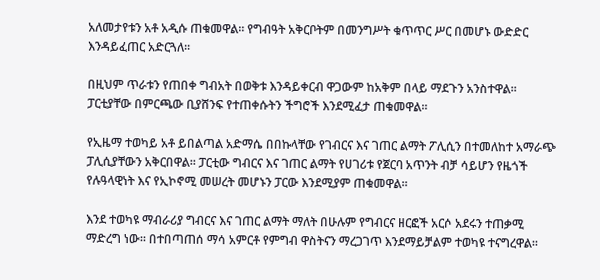አለመታየቱን አቶ አዲሱ ጠቁመዋል፡፡ የግብዓት አቅርቦትም በመንግሥት ቁጥጥር ሥር በመሆኑ ውድድር እንዳይፈጠር አድርጓለ፡፡

በዚህም ጥራቱን የጠበቀ ግብአት በወቅቱ እንዳይቀርብ ዋጋውም ከአቅም በላይ ማደጉን አንስተዋል፡፡ ፓርቲያቸው በምርጫው ቢያሸንፍ የተጠቀሱትን ችግሮች እንደሚፈታ ጠቁመዋል፡፡

የኢዜማ ተወካይ አቶ ይበልጣል አድማሴ በበኩላቸው የገብርና እና ገጠር ልማት ፖሊሲን በተመለከተ አማራጭ ፓሊሲያቸውን አቅርበዋል፡፡ ፓርቲው ግብርና እና ገጠር ልማት የሀገሪቱ የጀርባ አጥንት ብቻ ሳይሆን የዜጎች የሉዓላዊነት እና የኢኮኖሚ መሠረት መሆኑን ፓርው እንደሚያም ጠቁመዋል፡፡

እንደ ተወካዩ ማብራሪያ ግብርና እና ገጠር ልማት ማለት በሁሉም የግብርና ዘርፎች አርሶ አደሩን ተጠቃሚ ማድረግ ነው፡፡ በተበጣጠሰ ማሳ አምርቶ የምግብ ዋስትናን ማረጋገጥ እንደማይቻልም ተወካዩ ተናግረዋል፡፡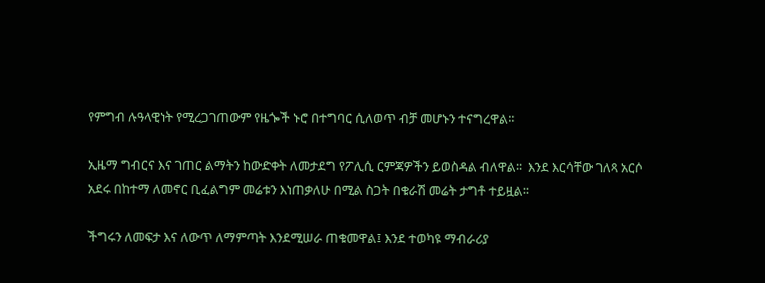የምግብ ሉዓላዊነት የሚረጋገጠውም የዜጐች ኑሮ በተግባር ሲለወጥ ብቻ መሆኑን ተናግረዋል፡፡

ኢዜማ ግብርና እና ገጠር ልማትን ከውድቀት ለመታደግ የፖሊሲ ርምጃዎችን ይወስዳል ብለዋል፡፡  እንደ እርሳቸው ገለጻ አርሶ አደሩ በከተማ ለመኖር ቢፈልግም መሬቱን እነጠቃለሁ በሚል ስጋት በቁራሽ መሬት ታግቶ ተይዟል፡፡

ችግሩን ለመፍታ እና ለውጥ ለማምጣት እንደሚሠራ ጠቁመዋል፤ እንደ ተወካዩ ማብራሪያ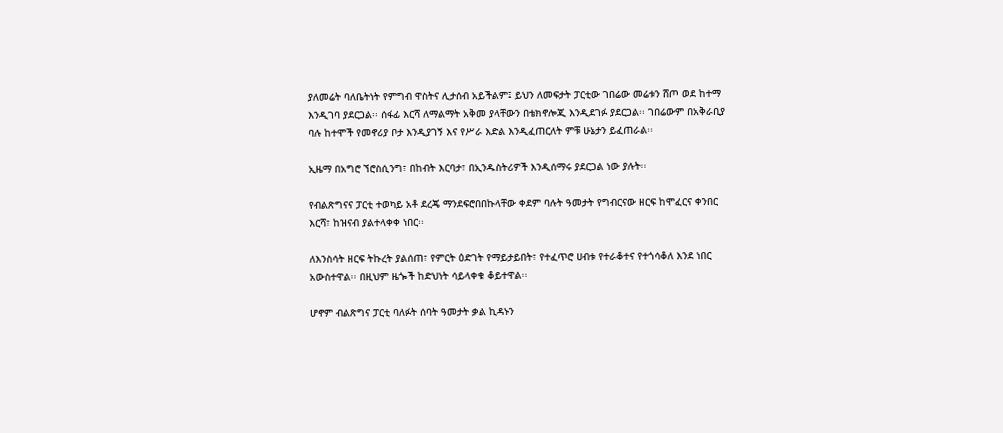ያለመሬት ባለቤትነት የምግብ ዋስትና ሊታሰብ አይችልም፤ ይህን ለመፍታት ፓርቲው ገበሬው መሬቱን ሸጦ ወደ ከተማ እንዲገባ ያደርጋል፡፡ ሰፋፊ እርሻ ለማልማት አቅመ ያላቸውን በቴክኖሎጂ እንዲደገፉ ያደርጋል፡፡ ገበሬውም በአቅራቢያ ባሉ ከተሞች የመኖሪያ ቦታ እንዲያገኝ እና የሥራ እድል እንዲፈጠርለት ምቹ ሁኔታን ይፈጠራል፡፡

ኢዜማ በአግሮ ኘሮስሲንግ፣ በከብት እርባታ፣ በኢንዱስትሪዎች እንዲሰማሩ ያደርጋል ነው ያሉት፡፡

የብልጽግናና ፓርቲ ተወካይ አቶ ደረጄ ማንደፍሮበበኩላቸው ቀደም ባሉት ዓመታት የግብርናው ዘርፍ ከሞፈርና ቀንበር እርሻ፣ ከዝናብ ያልተላቀቀ ነበር፡፡

ለእንስሳት ዘርፍ ትኩረት ያልሰጠ፣ የምርት ዕድገት የማይታይበት፣ የተፈጥሮ ሀብቱ የተራቆተና የተጎሳቆለ እንደ ነበር አውስተዋል፡፡ በዚህም ዜጐች ከድህነት ሳይላቀቁ ቆይተዋል፡፡

ሆኖም ብልጽግና ፓርቲ ባለፉት ሰባት ዓመታት ቃል ኪዳኑን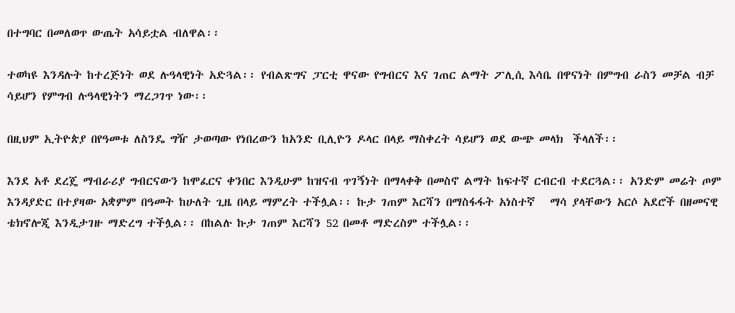በተግባር በመለወጥ ውጤት አሳይቷል ብለዋል፡፡

ተወካዩ እንዳሉት ከተረጅነት ወደ ሉዓላዊነት አድጓል፡፡ የብልጽግና ፓርቲ ዋናው የግብርና እና ገጠር ልማት ፖሊሲ እሳቤ በዋናነት በምግብ ራስን መቻል ብቻ ሳይሆን የምግብ ሉዓላዊነትን ማረጋገጥ ነው፡፡

በዚህም ኢትዮጵያ በየዓመቱ ለስንዴ ግዥ ታወጣው የነበረውን ከአንድ ቢሊዮን ዶላር በላይ ማስቀረት ሳይሆን ወደ ውጭ መላክ  ችላለች፡፡

እንደ አቶ ደረጄ ማብራሪያ ግብርናውን ከሞፈርና ቀንበር እንዲሁም ከዝናብ ጥገኝነት በማላቀቅ በመስኖ ልማት ከፍተኛ ርብርብ ተደርጓል፡፡ አንድም መሬት ጦም እንዳያድር በተያዛው አቋምም በዓመት ከሁለት ጊዜ በላይ ማምረት ተችሏል፡፡ ኩታ ገጠም እርሻን በማስፋፋት አነስተኛ   ማሳ ያላቸውን አርሶ አደሮች በዘመናዊ ቴክኖሎጂ እንዲታገዙ ማድረግ ተችሏል፡፡ በከልሉ ኩታ ገጠም እርሻን 52 በመቶ ማድረስም ተችሏል፡፡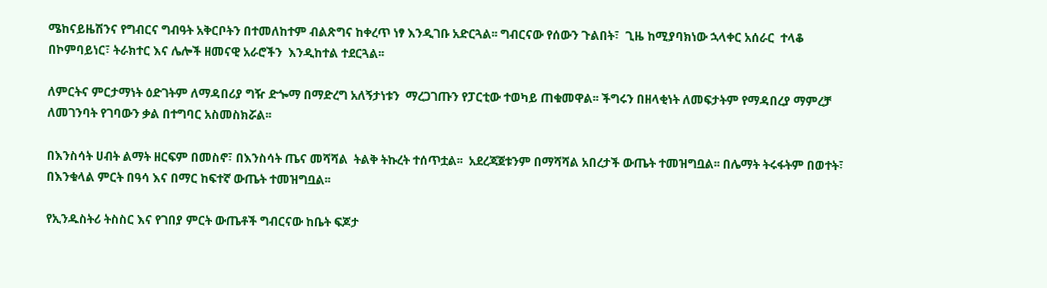ሜከናይዜሽንና የግብርና ግብዓት አቅርቦትን በተመለከተም ብልጽግና ከቀረጥ ነፃ እንዲገቡ አድርጓል፡፡ ግብርናው የሰውን ጉልበት፣  ጊዜ ከሚያባክነው ኋላቀር አሰራር  ተላቆ  በኮምባይነር፣ ትራክተር እና ሌሎች ዘመናዊ አራሮችን  እንዲከተል ተደርጓል፡፡

ለምርትና ምርታማነት ዕድገትም ለማዳበሪያ ግዥ ድጐማ በማድረግ አለኝታነቱን  ማረጋገጡን የፓርቲው ተወካይ ጠቁመዋል፡፡ ችግሩን በዘላቂነት ለመፍታትም የማዳበረያ ማምረቻ ለመገንባት የገባውን ቃል በተግባር አስመስክሯል፡፡

በእንስሳት ሀብት ልማት ዘርፍም በመስኖ፣ በእንስሳት ጤና መሻሻል  ትልቅ ትኩረት ተሰጥቷል፡፡  አደረጃጀቱንም በማሻሻል አበረታች ውጤት ተመዝግቧል፡፡ በሌማት ትሩፋትም በወተት፣ በእንቁላል ምርት በዓሳ እና በማር ከፍተኛ ውጤት ተመዝግቧል፡፡

የኢንዱስትሪ ትስስር እና የገበያ ምርት ውጤቶች ግብርናው ከቤት ፍጆታ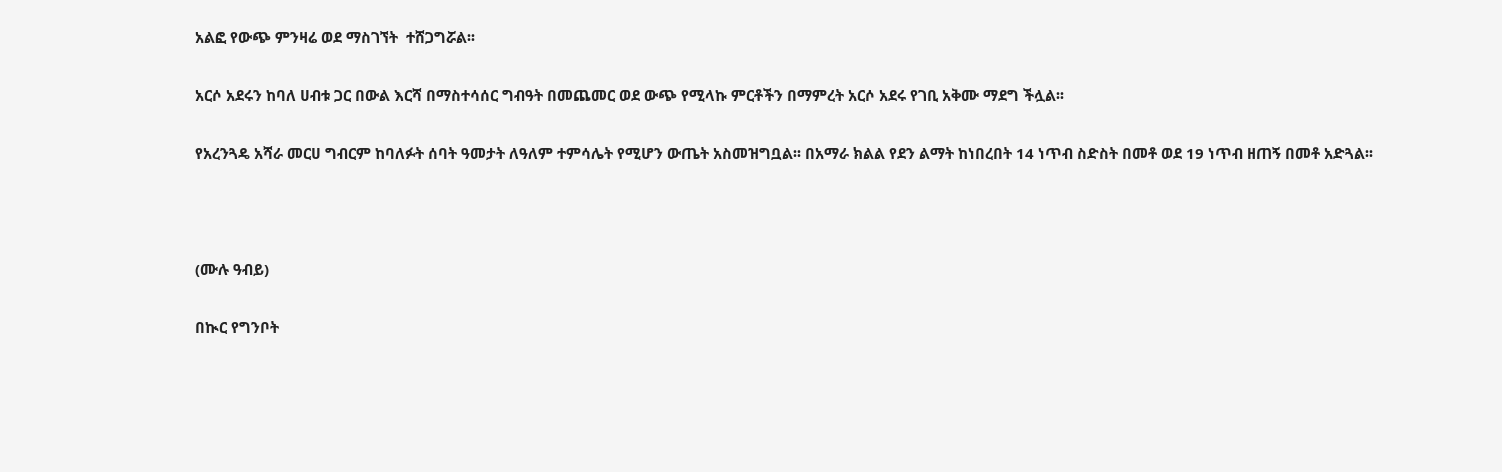አልፎ የውጭ ምንዛሬ ወደ ማስገኘት  ተሸጋግሯል፡፡

አርሶ አደሩን ከባለ ሀብቱ ጋር በውል እርሻ በማስተሳሰር ግብዓት በመጨመር ወደ ውጭ የሚላኩ ምርቶችን በማምረት አርሶ አደሩ የገቢ አቅሙ ማደግ ችሏል፡፡

የአረንጓዴ አሻራ መርሀ ግብርም ከባለፉት ሰባት ዓመታት ለዓለም ተምሳሌት የሚሆን ውጤት አስመዝግቧል፡፡ በአማራ ክልል የደን ልማት ከነበረበት 14 ነጥብ ስድስት በመቶ ወደ 19 ነጥብ ዘጠኝ በመቶ አድጓል፡፡



(ሙሉ ዓብይ)

በኲር የግንቦት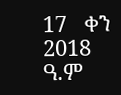17   ቀን 2018 ዓ.ም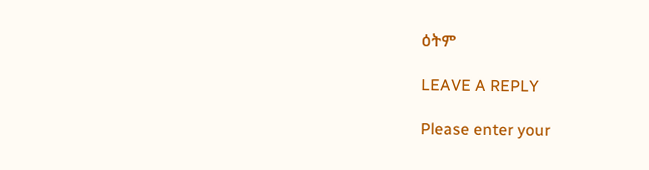ዕትም

LEAVE A REPLY

Please enter your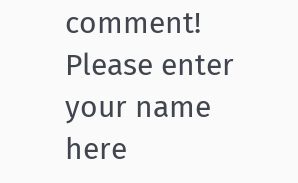comment!
Please enter your name here